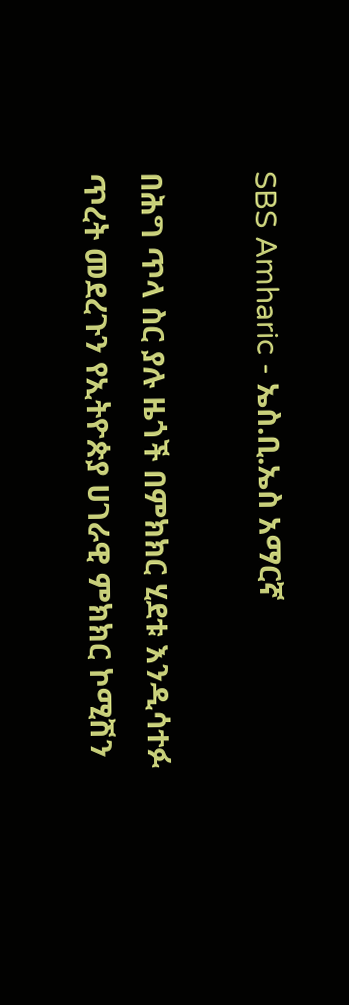SBS Amharic - ኤስ.ቢ.ኤስ አማርኛ

በሕግ ጥላ ስር ያሉ ዜጎች በምክክር ሂደቱ እንዲሳተፉ ጥረት መደረጉን የኢትዮጵያ ሀገራዊ ምክክር ኮሚሽን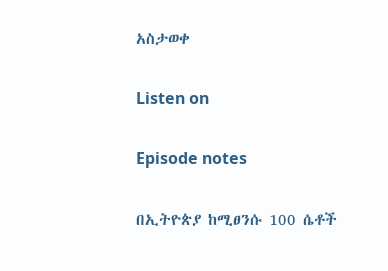አስታወቀ

Listen on

Episode notes

በኢትዮጵያ ከሚፀንሱ 100 ሴቶች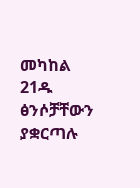መካከል 21ዱ ፅንሶቻቸውን ያቋርጣሉ